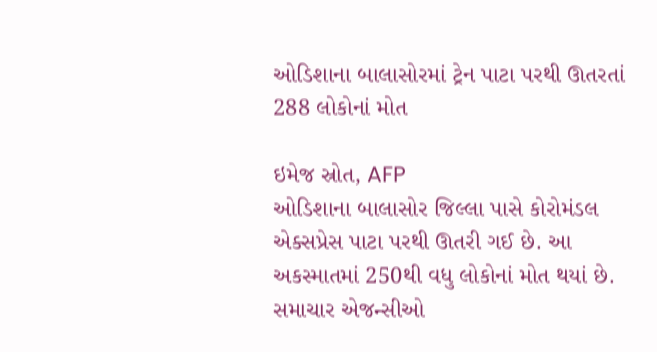ઓડિશાના બાલાસોરમાં ટ્રેન પાટા પરથી ઊતરતાં 288 લોકોનાં મોત

ઇમેજ સ્રોત, AFP
ઓડિશાના બાલાસોર જિલ્લા પાસે કોરોમંડલ એક્સપ્રેસ પાટા પરથી ઊતરી ગઈ છે. આ અકસ્માતમાં 250થી વધુ લોકોનાં મોત થયાં છે.
સમાચાર એજન્સીઓ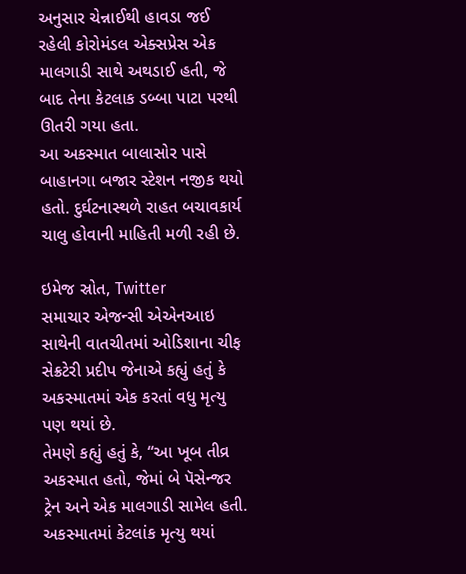અનુસાર ચેન્નાઈથી હાવડા જઈ રહેલી કોરોમંડલ એક્સપ્રેસ એક માલગાડી સાથે અથડાઈ હતી, જે બાદ તેના કેટલાક ડબ્બા પાટા પરથી ઊતરી ગયા હતા.
આ અકસ્માત બાલાસોર પાસે બાહાનગા બજાર સ્ટેશન નજીક થયો હતો. દુર્ઘટનાસ્થળે રાહત બચાવકાર્ય ચાલુ હોવાની માહિતી મળી રહી છે.

ઇમેજ સ્રોત, Twitter
સમાચાર એજન્સી એએનઆઇ સાથેની વાતચીતમાં ઓડિશાના ચીફ સેક્રટેરી પ્રદીપ જેનાએ કહ્યું હતું કે અકસ્માતમાં એક કરતાં વધુ મૃત્યુ પણ થયાં છે.
તેમણે કહ્યું હતું કે, “આ ખૂબ તીવ્ર અકસ્માત હતો, જેમાં બે પૅસેન્જર ટ્રેન અને એક માલગાડી સામેલ હતી. અકસ્માતમાં કેટલાંક મૃત્યુ થયાં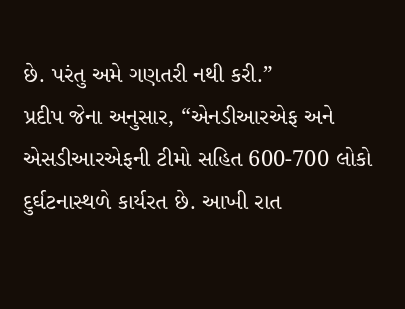છે. પરંતુ અમે ગણતરી નથી કરી.”
પ્રદીપ જેના અનુસાર, “એનડીઆરએફ અને એસડીઆરએફની ટીમો સહિત 600-700 લોકો દુર્ઘટનાસ્થળે કાર્યરત છે. આખી રાત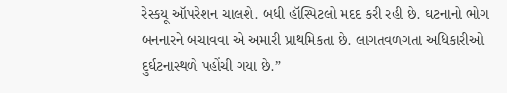રેસ્કયૂ ઑપરેશન ચાલશે. બધી હૉસ્પિટલો મદદ કરી રહી છે. ઘટનાનો ભોગ બનનારને બચાવવા એ અમારી પ્રાથમિકતા છે. લાગતવળગતા અધિકારીઓ દુર્ઘટનાસ્થળે પહોંચી ગયા છે.”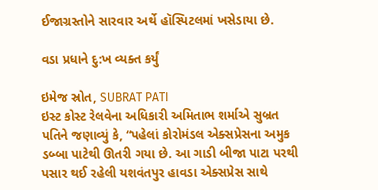ઈજાગ્રસ્તોને સારવાર અર્થે હૉસ્પિટલમાં ખસેડાયા છે.

વડા પ્રધાને દુ:ખ વ્યક્ત કર્યું

ઇમેજ સ્રોત, SUBRAT PATI
ઇસ્ટ કોસ્ટ રેલવેના અધિકારી અમિતાભ શર્માએ સુબ્રત પતિને જણાવ્યું કે, “પહેલાં કોરોમંડલ એક્સપ્રેસના અમુક ડબ્બા પાટેથી ઊતરી ગયા છે. આ ગાડી બીજા પાટા પરથી પસાર થઈ રહેલી યશવંતપુર હાવડા એક્સપ્રેસ સાથે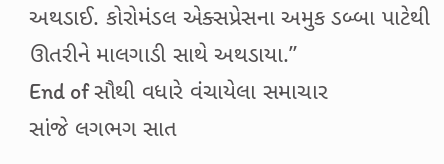અથડાઈ. કોરોમંડલ એક્સપ્રેસના અમુક ડબ્બા પાટેથી ઊતરીને માલગાડી સાથે અથડાયા.”
End of સૌથી વધારે વંચાયેલા સમાચાર
સાંજે લગભગ સાત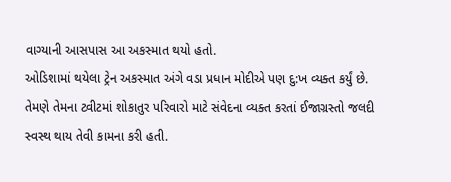વાગ્યાની આસપાસ આ અકસ્માત થયો હતો.
ઓડિશામાં થયેલા ટ્રેન અકસ્માત અંગે વડા પ્રધાન મોદીએ પણ દુ:ખ વ્યક્ત કર્યું છે. તેમણે તેમના ટ્વીટમાં શોકાતુર પરિવારો માટે સંવેદના વ્યક્ત કરતાં ઈજાગ્રસ્તો જલદી સ્વસ્થ થાય તેવી કામના કરી હતી.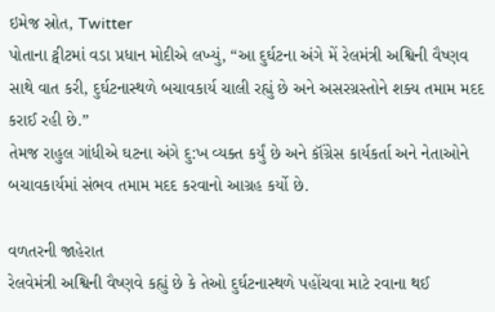ઇમેજ સ્રોત, Twitter
પોતાના ટ્વીટમાં વડા પ્રધાન મોદીએ લખ્યું, “આ દુર્ઘટના અંગે મેં રેલમંત્રી અશ્વિની વૈષ્ણવ સાથે વાત કરી, દુર્ઘટનાસ્થળે બચાવકાર્ય ચાલી રહ્યું છે અને અસરગ્રસ્તોને શક્ય તમામ મદદ કરાઈ રહી છે.”
તેમજ રાહુલ ગાંધીએ ઘટના અંગે દુ:ખ વ્યક્ત કર્યું છે અને કૉંગ્રેસ કાર્યકર્તા અને નેતાઓને બચાવકાર્યમાં સંભવ તમામ મદદ કરવાનો આગ્રહ કર્યો છે.

વળતરની જાહેરાત
રેલવેમંત્રી અશ્વિની વૈષ્ણવે કહ્યું છે કે તેઓ દુર્ઘટનાસ્થળે પહોંચવા માટે રવાના થઈ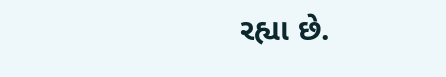રહ્યા છે.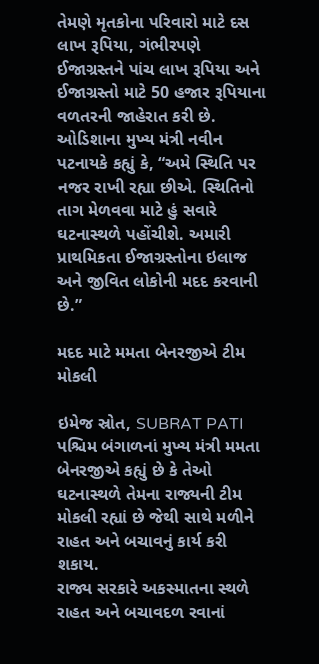તેમણે મૃતકોના પરિવારો માટે દસ લાખ રૂપિયા, ગંભીરપણે ઈજાગ્રસ્તને પાંચ લાખ રૂપિયા અને ઈજાગ્રસ્તો માટે 50 હજાર રૂપિયાના વળતરની જાહેરાત કરી છે.
ઓડિશાના મુખ્ય મંત્રી નવીન પટનાયકે કહ્યું કે, “અમે સ્થિતિ પર નજર રાખી રહ્યા છીએ. સ્થિતિનો તાગ મેળવવા માટે હું સવારે ઘટનાસ્થળે પહોંચીશે. અમારી પ્રાથમિકતા ઈજાગ્રસ્તોના ઇલાજ અને જીવિત લોકોની મદદ કરવાની છે.”

મદદ માટે મમતા બેનરજીએ ટીમ મોકલી

ઇમેજ સ્રોત, SUBRAT PATI
પશ્ચિમ બંગાળનાં મુખ્ય મંત્રી મમતા બેનરજીએ કહ્યું છે કે તેઓ ઘટનાસ્થળે તેમના રાજ્યની ટીમ મોકલી રહ્યાં છે જેથી સાથે મળીને રાહત અને બચાવનું કાર્ય કરી શકાય.
રાજ્ય સરકારે અકસ્માતના સ્થળે રાહત અને બચાવદળ રવાનાં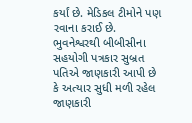કર્યાં છે. મેડિકલ ટીમોને પણ રવાના કરાઈ છે.
ભુવનેશ્વરથી બીબીસીના સહયોગી પત્રકાર સુબ્રત પતિએ જાણકારી આપી છે કે અત્યાર સુધી મળી રહેલ જાણકારી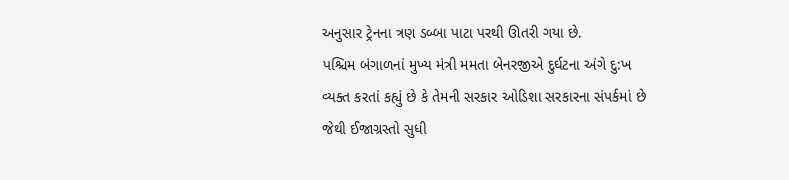અનુસાર ટ્રેનના ત્રણ ડબ્બા પાટા પરથી ઊતરી ગયા છે.
પશ્ચિમ બંગાળનાં મુખ્ય મંત્રી મમતા બેનરજીએ દુર્ઘટના અંગે દુ:ખ વ્યક્ત કરતાં કહ્યું છે કે તેમની સરકાર ઓડિશા સરકારના સંપર્કમાં છે જેથી ઈજાગ્રસ્તો સુધી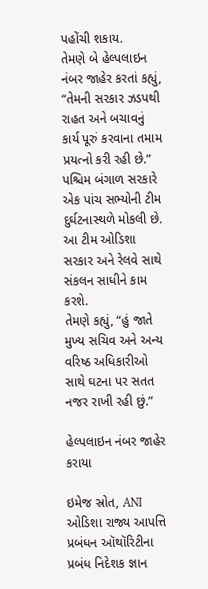પહોંચી શકાય.
તેમણે બે હેલ્પલાઇન નંબર જાહેર કરતાં કહ્યું, “તેમની સરકાર ઝડપથી રાહત અને બચાવનું કાર્ય પૂરું કરવાના તમામ પ્રયત્નો કરી રહી છે.”
પશ્ચિમ બંગાળ સરકારે એક પાંચ સભ્યોની ટીમ દુર્ઘટનાસ્થળે મોકલી છે. આ ટીમ ઓડિશા સરકાર અને રેલવે સાથે સંકલન સાધીને કામ કરશે.
તેમણે કહ્યું, “હું જાતે મુખ્ય સચિવ અને અન્ય વરિષ્ઠ અધિકારીઓ સાથે ઘટના પર સતત નજર રાખી રહી છું.”

હેલ્પલાઇન નંબર જાહેર કરાયા

ઇમેજ સ્રોત, ANI
ઓડિશા રાજ્ય આપત્તિ પ્રબંધન ઑથૉરિટીના પ્રબંધ નિદેશક જ્ઞાન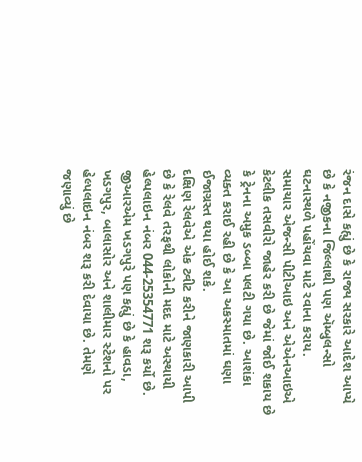રંજન દાસે કહ્યું છે કે રાજ્ય સરકારે આદેશ આપ્યે છે કે નજીકના જિલ્લાથી પણ ઍમ્બુલન્સો ઘટનાસ્થળે પહોંચવા માટે રવાના કરાય.
સમાચાર એજન્સી પીટીઆઇ અને એએનઆઇએ કેટલીક તસવીરો જાહેર કરી છે જેમાં જોઈ શકાય છે કે ટ્રેનના અમુક ડબ્બા પલટી ગયા છે. આશંકા વ્યક્ત કરાઈ રહી છે કે આ અકસ્માતમાં ઘણા ઈજાગ્રસ્ત થયા હોઈ શકે.
દક્ષિણ રેલવેએ એક ટ્વીટ કરીને જાણકારી આપી છે કે રેલવે તરફથી લોકોની મદદ માટે અસ્થાયી હેલ્પલાઇન નંબર 044-25354771 શરૂ કર્યો છે.
જીઆરએમ ખડગપુરે પણ કહ્યું છે કે હાવડા, ખડગપુર, બાલાસોર અને શાલીમાર સ્ટેશનો પર હેલ્પલાઇન નંબર શરૂ કરી દેવાયા છે. તેમણે જણાવ્યું છે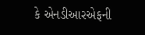કે એનડીઆરએફની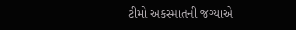ટીમો અકસ્માતની જગ્યાએ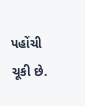પહોંચી ચૂકી છે.